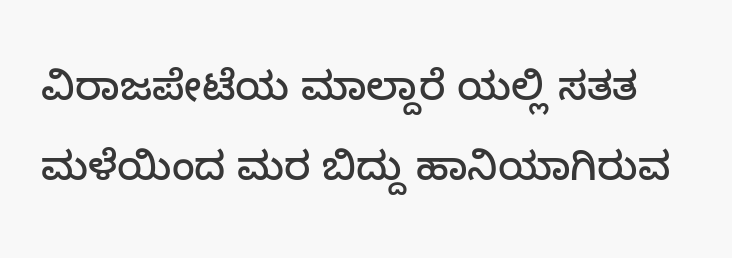ವಿರಾಜಪೇಟೆಯ ಮಾಲ್ದಾರೆ ಯಲ್ಲಿ ಸತತ ಮಳೆಯಿಂದ ಮರ ಬಿದ್ದು ಹಾನಿಯಾಗಿರುವ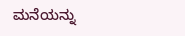ಮನೆಯನ್ನು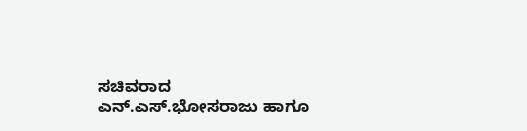ಸಚಿವರಾದ ಎನ್.ಎಸ್.ಭೋಸರಾಜು ಹಾಗೂ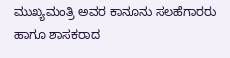ಮುಖ್ಯಮಂತ್ರಿ ಅವರ ಕಾನೂನು ಸಲಹೆಗಾರರು ಹಾಗೂ ಶಾಸಕರಾದ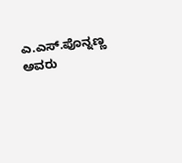ಎ.ಎಸ್.ಪೊನ್ನಣ್ಣ ಅವರು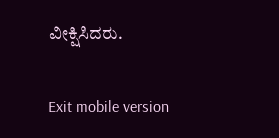ವೀಕ್ಷಿಸಿದರು.

Exit mobile version